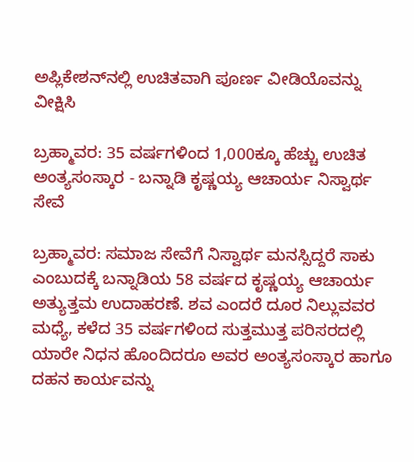ಅಪ್ಲಿಕೇಶನ್‌ನಲ್ಲಿ ಉಚಿತವಾಗಿ ಪೂರ್ಣ ವೀಡಿಯೊವನ್ನು ವೀಕ್ಷಿಸಿ

ಬ್ರಹ್ಮಾವರ: 35 ವರ್ಷಗಳಿಂದ 1,000ಕ್ಕೂ ಹೆಚ್ಚು ಉಚಿತ ಅಂತ್ಯಸಂಸ್ಕಾರ - ಬನ್ನಾಡಿ ಕೃಷ್ಣಯ್ಯ ಆಚಾರ್ಯ ನಿಸ್ವಾರ್ಥ ಸೇವೆ

ಬ್ರಹ್ಮಾವರ: ಸಮಾಜ ಸೇವೆಗೆ ನಿಸ್ವಾರ್ಥ ಮನಸ್ಸಿದ್ದರೆ ಸಾಕು ಎಂಬುದಕ್ಕೆ ಬನ್ನಾಡಿಯ 58 ವರ್ಷದ ಕೃಷ್ಣಯ್ಯ ಆಚಾರ್ಯ ಅತ್ಯುತ್ತಮ ಉದಾಹರಣೆ. ಶವ ಎಂದರೆ ದೂರ ನಿಲ್ಲುವವರ ಮಧ್ಯೆ, ಕಳೆದ 35 ವರ್ಷಗಳಿಂದ ಸುತ್ತಮುತ್ತ ಪರಿಸರದಲ್ಲಿ ಯಾರೇ ನಿಧನ ಹೊಂದಿದರೂ ಅವರ ಅಂತ್ಯಸಂಸ್ಕಾರ ಹಾಗೂ ದಹನ ಕಾರ್ಯವನ್ನು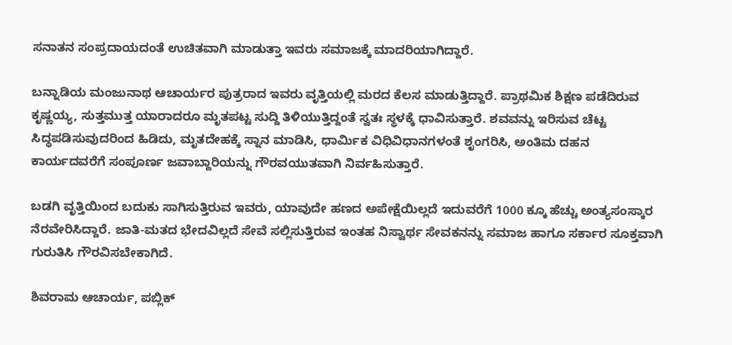ಸನಾತನ ಸಂಪ್ರದಾಯದಂತೆ ಉಚಿತವಾಗಿ ಮಾಡುತ್ತಾ ಇವರು ಸಮಾಜಕ್ಕೆ ಮಾದರಿಯಾಗಿದ್ದಾರೆ.

ಬನ್ನಾಡಿಯ ಮಂಜುನಾಥ ಆಚಾರ್ಯರ ಪುತ್ರರಾದ ಇವರು ವೃತ್ತಿಯಲ್ಲಿ ಮರದ ಕೆಲಸ ಮಾಡುತ್ತಿದ್ದಾರೆ. ಪ್ರಾಥಮಿಕ ಶಿಕ್ಷಣ ಪಡೆದಿರುವ ಕೃಷ್ಣಯ್ಯ, ಸುತ್ತಮುತ್ತ ಯಾರಾದರೂ ಮೃತಪಟ್ಟ ಸುದ್ದಿ ತಿಳಿಯುತ್ತಿದ್ದಂತೆ ಸ್ವತಃ ಸ್ಥಳಕ್ಕೆ ಧಾವಿಸುತ್ತಾರೆ. ಶವವನ್ನು ಇರಿಸುವ ಚೆಟ್ಟ ಸಿದ್ಧಪಡಿಸುವುದರಿಂದ ಹಿಡಿದು, ಮೃತದೇಹಕ್ಕೆ ಸ್ನಾನ ಮಾಡಿಸಿ, ಧಾರ್ಮಿಕ ವಿಧಿವಿಧಾನಗಳಂತೆ ಶೃಂಗರಿಸಿ, ಅಂತಿಮ ದಹನ ಕಾರ್ಯದವರೆಗೆ ಸಂಪೂರ್ಣ ಜವಾಬ್ದಾರಿಯನ್ನು ಗೌರವಯುತವಾಗಿ ನಿರ್ವಹಿಸುತ್ತಾರೆ.

ಬಡಗಿ ವೃತ್ತಿಯಿಂದ ಬದುಕು ಸಾಗಿಸುತ್ತಿರುವ ಇವರು, ಯಾವುದೇ ಹಣದ ಅಪೇಕ್ಷೆಯಿಲ್ಲದೆ ಇದುವರೆಗೆ 1000 ಕ್ಕೂ ಹೆಚ್ಚು ಅಂತ್ಯಸಂಸ್ಕಾರ ನೆರವೇರಿಸಿದ್ದಾರೆ. ಜಾತಿ-ಮತದ ಭೇದವಿಲ್ಲದೆ ಸೇವೆ ಸಲ್ಲಿಸುತ್ತಿರುವ ಇಂತಹ ನಿಸ್ವಾರ್ಥ ಸೇವಕನನ್ನು ಸಮಾಜ ಹಾಗೂ ಸರ್ಕಾರ ಸೂಕ್ತವಾಗಿ ಗುರುತಿಸಿ ಗೌರವಿಸಬೇಕಾಗಿದೆ.

ಶಿವರಾಮ ಆಚಾರ್ಯ, ಪಬ್ಲಿಕ್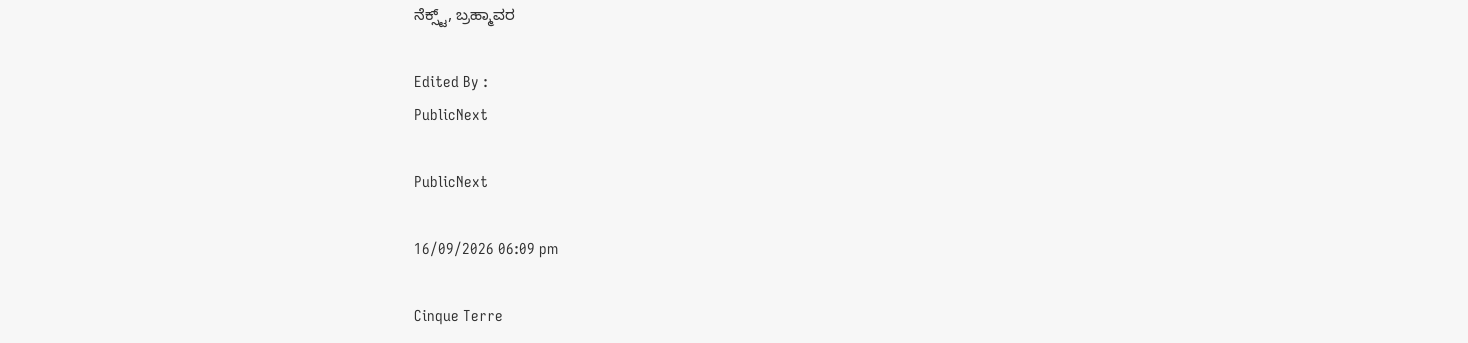ನೆಕ್ಸ್ಟ್, ಬ್ರಹ್ಮಾವರ

Edited By :
PublicNext

PublicNext

16/09/2026 06:09 pm

Cinque Terre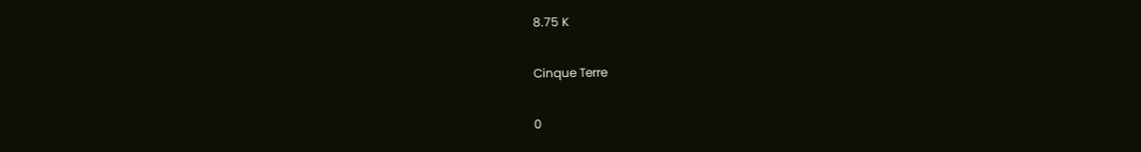8.75 K

Cinque Terre

0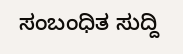ಸಂಬಂಧಿತ ಸುದ್ದಿ